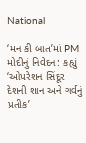National

‘મન કી બાત’માં PM મોદીનું નિવેદન: કહ્યું ‘ઓપરેશન સિંદૂર દેશની શાન અને ગર્વનું પ્રતીક’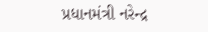પ્રધાનમંત્રી નરેન્દ્ર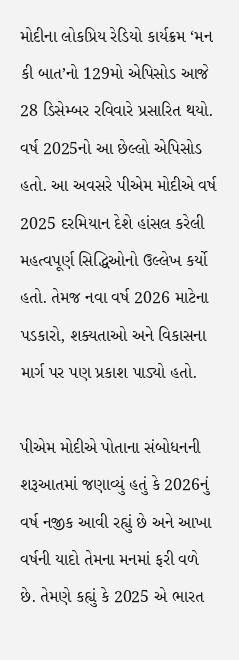મોદીના લોકપ્રિય રેડિયો કાર્યક્રમ ‘મન કી બાત’નો 129મો એપિસોડ આજે 28 ડિસેમ્બર રવિવારે પ્રસારિત થયો. વર્ષ 2025નો આ છેલ્લો એપિસોડ હતો. આ અવસરે પીએમ મોદીએ વર્ષ 2025 દરમિયાન દેશે હાંસલ કરેલી મહત્વપૂર્ણ સિદ્ધિઓનો ઉલ્લેખ કર્યો હતો. તેમજ નવા વર્ષ 2026 માટેના પડકારો, શક્યતાઓ અને વિકાસના માર્ગ પર પણ પ્રકાશ પાડ્યો હતો.

પીએમ મોદીએ પોતાના સંબોધનની શરૂઆતમાં જણાવ્યું હતું કે 2026નું વર્ષ નજીક આવી રહ્યું છે અને આખા વર્ષની યાદો તેમના મનમાં ફરી વળે છે. તેમણે કહ્યું કે 2025 એ ભારત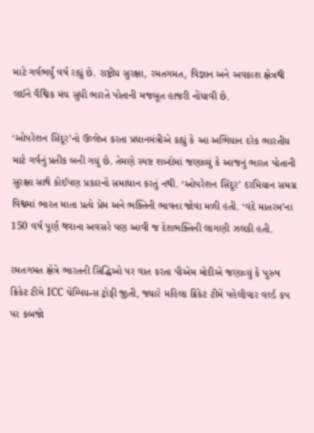માટે ગર્વભર્યું વર્ષ રહ્યું છે. રાષ્ટ્રીય સુરક્ષા, રમતગમત, વિજ્ઞાન અને અવકાશ ક્ષેત્રથી લઈને વૈશ્વિક મંચ સુધી ભારતે પોતાની મજબૂત હાજરી નોંધાવી છે.

‘ઓપરેશન સિંદૂર’નો ઉલ્લેખ કરતા પ્રધાનમંત્રીએ કહ્યું કે આ અભિયાન દરેક ભારતીય માટે ગર્વનું પ્રતીક બની ગયું છે. તેમણે સ્પષ્ટ શબ્દોમાં જણાવ્યું કે આજનું ભારત પોતાની સુરક્ષા સાથે કોઈપણ પ્રકારનો સમાધાન કરતું નથી. ‘ઓપરેશન સિંદૂર’ દરમિયાન સમગ્ર વિશ્વમાં ભારત માતા પ્રત્યે પ્રેમ અને ભક્તિની ભાવના જોવા મળી હતી. ‘વંદે માતરમ’ના 150 વર્ષ પૂર્ણ થવાના અવસરે પણ આવી જ દેશભક્તિની લાગણી ઝલકી હતી.

રમતગમત ક્ષેત્રે ભારતની સિદ્ધિઓ પર વાત કરતા પીએમ મોદીએ જણાવ્યું કે પુરુષ ક્રિકેટ ટીમે ICC ચેમ્પિયન્સ ટ્રોફી જીતી, જ્યારે મહિલા ક્રિકેટ ટીમે પહેલીવાર વર્લ્ડ કપ પર કબજો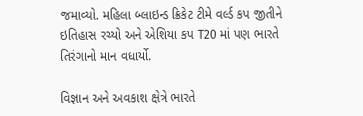જમાવ્યો. મહિલા બ્લાઇન્ડ ક્રિકેટ ટીમે વર્લ્ડ કપ જીતીને ઇતિહાસ રચ્યો અને એશિયા કપ T20 માં પણ ભારતે તિરંગાનો માન વધાર્યો.

વિજ્ઞાન અને અવકાશ ક્ષેત્રે ભારતે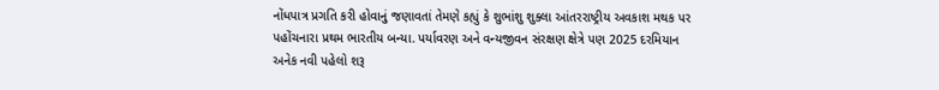નોંધપાત્ર પ્રગતિ કરી હોવાનું જણાવતાં તેમણે કહ્યું કે શુભાંશુ શુક્લા આંતરરાષ્ટ્રીય અવકાશ મથક પર પહોંચનારા પ્રથમ ભારતીય બન્યા. પર્યાવરણ અને વન્યજીવન સંરક્ષણ ક્ષેત્રે પણ 2025 દરમિયાન અનેક નવી પહેલો શરૂ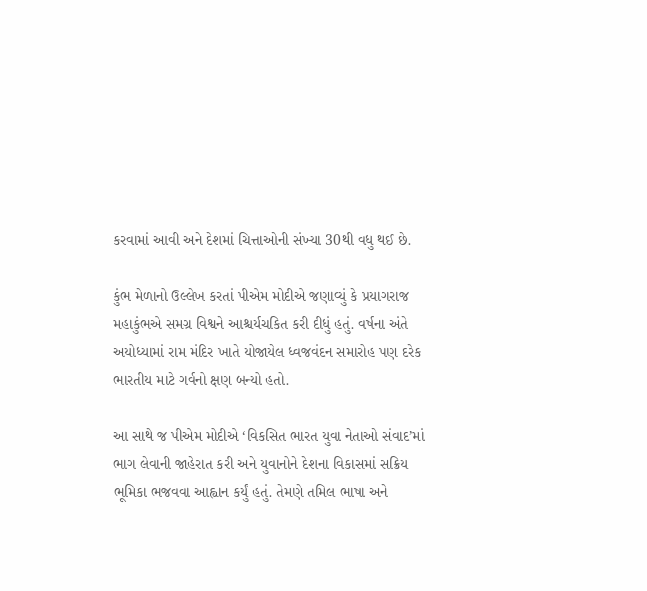કરવામાં આવી અને દેશમાં ચિત્તાઓની સંખ્યા 30થી વધુ થઈ છે.

કુંભ મેળાનો ઉલ્લેખ કરતાં પીએમ મોદીએ જણાવ્યું કે પ્રયાગરાજ મહાકુંભએ સમગ્ર વિશ્વને આશ્ચર્યચકિત કરી દીધું હતું. વર્ષના અંતે અયોધ્યામાં રામ મંદિર ખાતે યોજાયેલ ધ્વજવંદન સમારોહ પણ દરેક ભારતીય માટે ગર્વનો ક્ષણ બન્યો હતો.

આ સાથે જ પીએમ મોદીએ ‘વિકસિત ભારત યુવા નેતાઓ સંવાદ’માં ભાગ લેવાની જાહેરાત કરી અને યુવાનોને દેશના વિકાસમાં સક્રિય ભૂમિકા ભજવવા આહ્વાન કર્યું હતું. તેમણે તમિલ ભાષા અને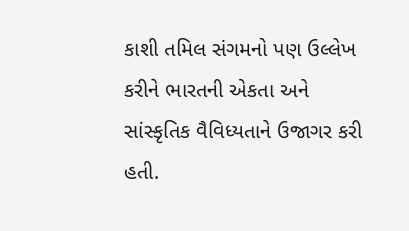કાશી તમિલ સંગમનો પણ ઉલ્લેખ કરીને ભારતની એકતા અને સાંસ્કૃતિક વૈવિધ્યતાને ઉજાગર કરી હતી.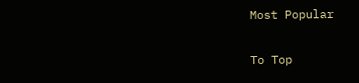Most Popular

To Top